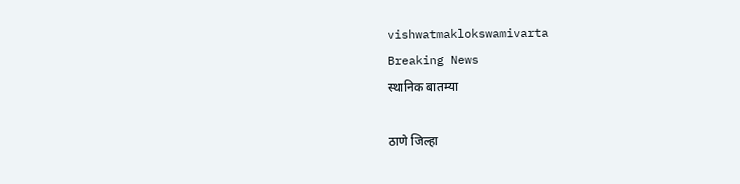vishwatmaklokswamivarta
Breaking News
स्थानिक बातम्या

ठाणे जिल्हा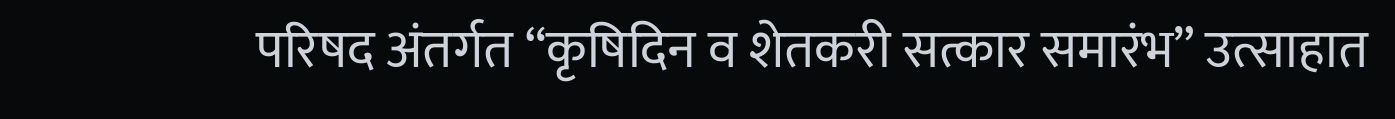परिषद अंतर्गत “कृषिदिन व शेतकरी सत्कार समारंभ” उत्साहात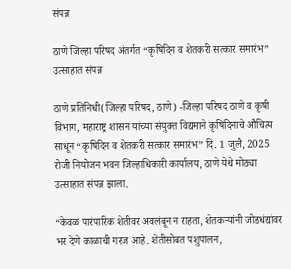संपन्न

ठाणे जिल्हा परिषद अंतर्गत “कृषिदिन व शेतकरी सत्कार समारंभ” उत्साहात संपन्न

ठाणे प्रतिनिधी(जिल्हा परिषद, ठाणे) -जिल्हा परिषद ठाणे व कृषी विभाग, महाराष्ट्र शासन यांच्या संयुक्त विद्यमाने कृषिदिनाचे औचित्य साधून “कृषिदिन व शेतकरी सत्कार समारंभ” दि. 1 जुलै, 2025 रोजी नियोजन भवन जिल्हाधिकारी कार्यालय, ठाणे येथे मोठ्या उत्साहात संपन्न झाला.

“केवळ पारंपारिक शेतीवर अवलंबून न राहता, शेतकऱ्यांनी जोडधंद्यांवर भर देणे काळाची गरज आहे. शेतीसोबत पशुपालन,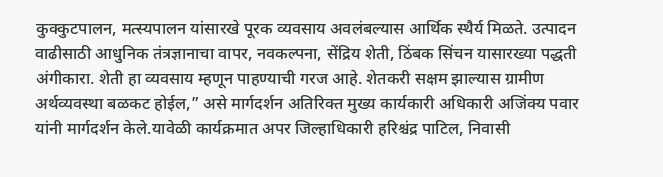कुक्कुटपालन, मत्स्यपालन यांसारखे पूरक व्यवसाय अवलंबल्यास आर्थिक स्थैर्य मिळते. उत्पादन वाढीसाठी आधुनिक तंत्रज्ञानाचा वापर, नवकल्पना, सेंद्रिय शेती, ठिंबक सिंचन यासारख्या पद्धती अंगीकारा. शेती हा व्यवसाय म्हणून पाहण्याची गरज आहे. शेतकरी सक्षम झाल्यास ग्रामीण अर्थव्यवस्था बळकट होईल,” असे मार्गदर्शन अतिरिक्त मुख्य कार्यकारी अधिकारी अजिंक्य पवार यांनी मार्गदर्शन केले.यावेळी कार्यक्रमात अपर जिल्हाधिकारी हरिश्चंद्र पाटिल, निवासी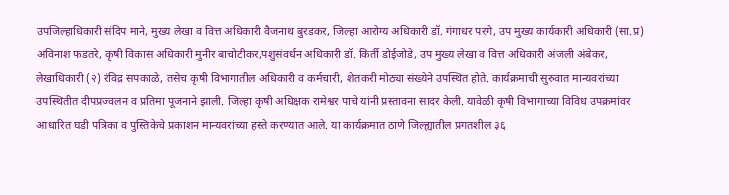उपजिल्हाधिकारी संदिप माने, मुख्य लेखा व वित्त अधिकारी वैजनाथ बुरडकर, जिल्हा आरोग्य अधिकारी डॉ. गंगाधर परगे, उप मुख्य कार्यकारी अधिकारी (सा.प्र) अविनाश फडतरे, कृषी विकास अधिकारी मुनीर बाचोटीकर,पशुसंवर्धन अधिकारी डॉ. किर्ती डोईजोडे, उप मुख्य लेखा व वित्त अधिकारी अंजली अंबेकर, लेखाधिकारी (२) रंविद्र सपकाळे, तसेच कृषी विभागातील अधिकारी व कर्मचारी, शेतकरी मोठ्या संख्येने उपस्थित होते. कार्यक्रमाची सुरुवात मान्यवरांच्या उपस्थितीत दीपप्रज्वलन व प्रतिमा पूजनाने झाली. जिल्हा कृषी अधिक्षक रामेश्वर पाचे यांनी प्रस्तावना सादर केली. यावेळी कृषी विभागाच्या विविध उपक्रमांवर आधारित घडी पत्रिका व पुस्तिकेचे प्रकाशन मान्यवरांच्या हस्ते करण्यात आले. या कार्यक्रमात ठाणे जिल्ह्यातील प्रगतशील ३६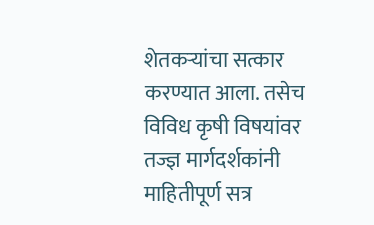शेतकऱ्यांचा सत्कार करण्यात आला. तसेच विविध कृषी विषयांवर तज्ज्ञ मार्गदर्शकांनी माहितीपूर्ण सत्र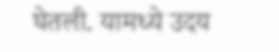घेतली. यामध्ये उदय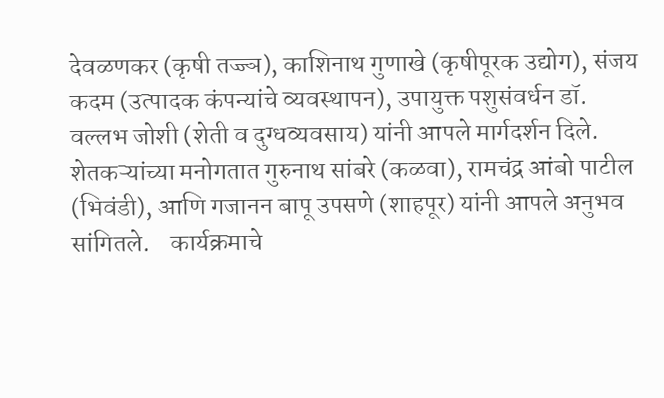देवळणकर (कृषी तज्ज्ञ), काशिनाथ गुणाखे (कृषीपूरक उद्योग), संजय कदम (उत्पादक कंपन्यांचे व्यवस्थापन), उपायुक्त पशुसंवर्धन डॉ. वल्लभ जोशी (शेती व दुग्धव्यवसाय) यांनी आपले मार्गदर्शन दिले.   शेतकऱ्यांच्या मनोगतात गुरुनाथ सांबरे (कळवा), रामचंद्र आंबो पाटील (भिवंडी), आणि गजानन बापू उपसणे (शाहपूर) यांनी आपले अनुभव सांगितले.    कार्यक्रमाचे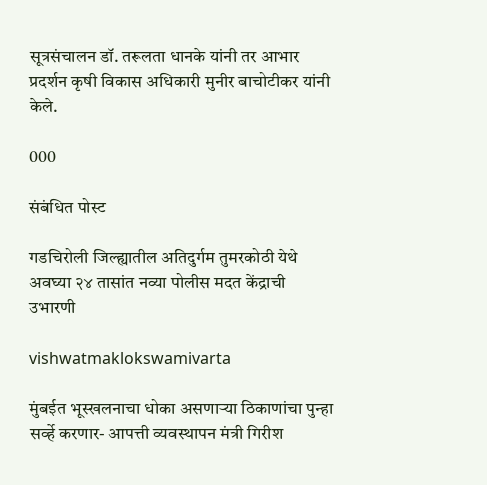सूत्रसंचालन डॉ. तरूलता धानके यांनी तर आभार प्रदर्शन कृषी विकास अधिकारी मुनीर बाचोटीकर यांनी केले.

000

संबंधित पोस्ट

गडचिरोली जिल्ह्यातील अतिदुर्गम तुमरकोठी येथे अवघ्या २४ तासांत नव्या पोलीस मदत केंद्राची उभारणी

vishwatmaklokswamivarta

मुंबईत भूस्खलनाचा धोका असणाऱ्या ठिकाणांचा पुन्हा सर्व्हे करणार- आपत्ती व्यवस्थापन मंत्री गिरीश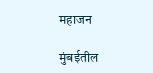महाजन

मुंबईतील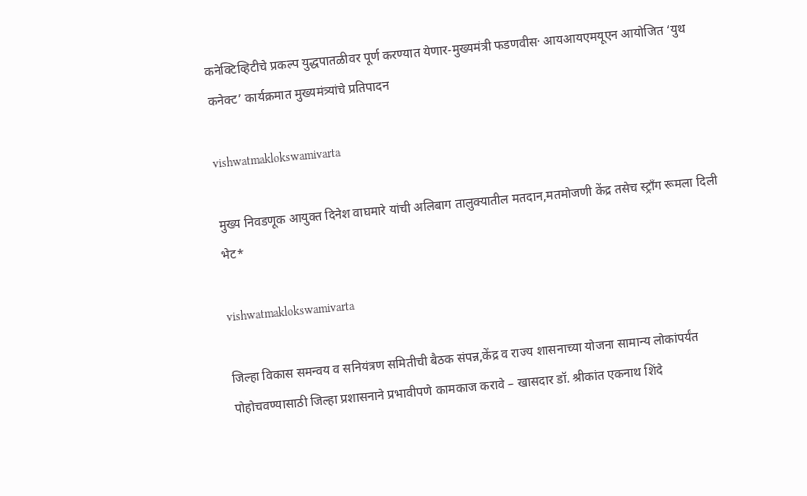कनेक्टिव्हिटीचे प्रकल्प युद्धपातळीवर पूर्ण करण्यात येणार-मुख्यमंत्री फडणवीस· आयआयएमयूएन आयोजित ‘युथ कनेक्ट’ कार्यक्रमात मुख्यमंत्र्यांचे प्रतिपादन

vishwatmaklokswamivarta

मुख्य निवडणूक आयुक्त दिनेश वाघमारे यांची अलिबाग तालुक्यातील मतदान,मतमोजणी केंद्र तसेच स्ट्राँग रूमला दिली भेट*

vishwatmaklokswamivarta

जिल्हा विकास समन्वय व सनियंत्रण समितीची बैठक संपन्न,केंद्र व राज्य शासनाच्या योजना सामान्य लोकांपर्यंत पोहोचवण्यासाठी जिल्हा प्रशासनाने प्रभावीपणे कामकाज करावे – खासदार डॉ. श्रीकांत एकनाथ शिंदे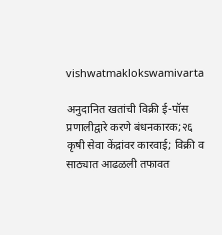vishwatmaklokswamivarta

अनुदानित खतांची विक्री ई-पॉस प्रणालीद्वारे करणे बंधनकारक;२६ कृषी सेवा केंद्रांवर कारवाई; विक्री व साठ्यात आढळली तफावत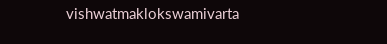vishwatmaklokswamivarta